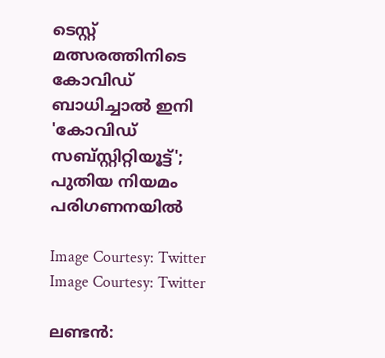ടെസ്റ്റ് മത്സരത്തിനിടെ കോവിഡ് ബാധിച്ചാല്‍ ഇനി 'കോവിഡ് സബ്സ്റ്റിറ്റിയൂട്ട്'; പുതിയ നിയമം പരിഗണനയില്‍

Image Courtesy: Twitter
Image Courtesy: Twitter

ലണ്ടന്‍: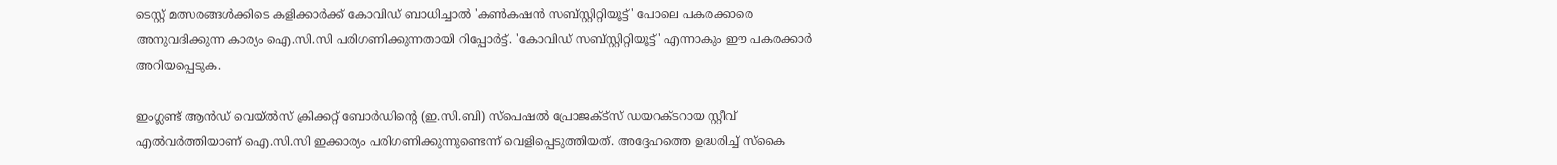ടെസ്റ്റ് മത്സരങ്ങള്‍ക്കിടെ കളിക്കാര്‍ക്ക് കോവിഡ് ബാധിച്ചാല്‍ 'കണ്‍കഷന്‍ സബ്സ്റ്റിറ്റിയൂട്ട്' പോലെ പകരക്കാരെ അനുവദിക്കുന്ന കാര്യം ഐ.സി.സി പരിഗണിക്കുന്നതായി റിപ്പോര്‍ട്ട്. 'കോവിഡ് സബ്സ്റ്റിറ്റിയൂട്ട്' എന്നാകും ഈ പകരക്കാര്‍ അറിയപ്പെടുക.

ഇംഗ്ലണ്ട് ആന്‍ഡ് വെയ്ല്‍സ് ക്രിക്കറ്റ് ബോര്‍ഡിന്റെ (ഇ.സി.ബി) സ്‌പെഷല്‍ പ്രോജക്ട്‌സ് ഡയറക്ടറായ സ്റ്റീവ് എല്‍വര്‍ത്തിയാണ് ഐ.സി.സി ഇക്കാര്യം പരിഗണിക്കുന്നുണ്ടെന്ന് വെളിപ്പെടുത്തിയത്. അദ്ദേഹത്തെ ഉദ്ധരിച്ച് സ്‌കൈ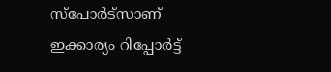സ്‌പോര്‍ട്‌സാണ് ഇക്കാര്യം റിപ്പോര്‍ട്ട്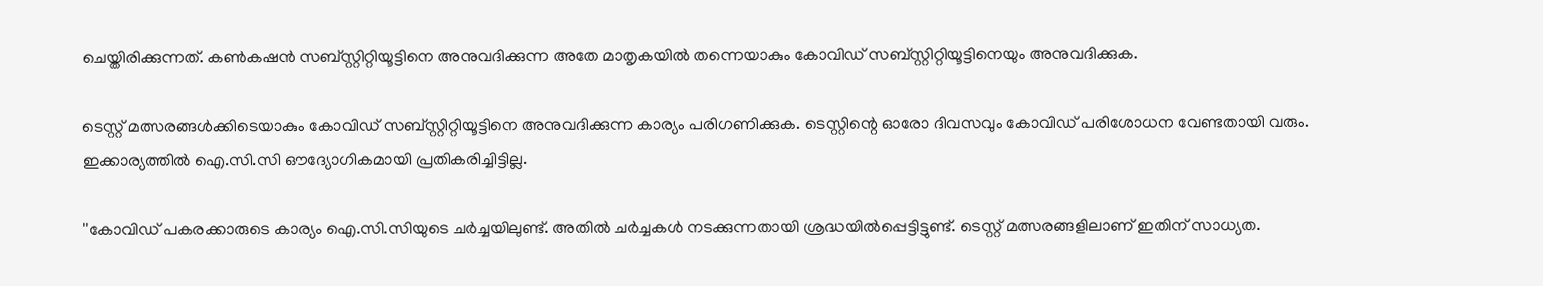ചെയ്തിരിക്കുന്നത്. കണ്‍കഷന്‍ സബ്സ്റ്റിറ്റിയൂട്ടിനെ അനുവദിക്കുന്ന അതേ മാതൃകയില്‍ തന്നെയാകും കോവിഡ് സബ്സ്റ്റിറ്റിയൂട്ടിനെയും അനുവദിക്കുക.

ടെസ്റ്റ് മത്സരങ്ങള്‍ക്കിടെയാകും കോവിഡ് സബ്സ്റ്റിറ്റിയൂട്ടിനെ അനുവദിക്കുന്ന കാര്യം പരിഗണിക്കുക. ടെസ്റ്റിന്റെ ഓരോ ദിവസവും കോവിഡ് പരിശോധന വേണ്ടതായി വരും. ഇക്കാര്യത്തില്‍ ഐ.സി.സി ഔദ്യോഗികമായി പ്രതികരിച്ചിട്ടില്ല.

''കോവിഡ് പകരക്കാരുടെ കാര്യം ഐ.സി.സിയുടെ ചര്‍ച്ചയിലുണ്ട്. അതില്‍ ചര്‍ച്ചകള്‍ നടക്കുന്നതായി ശ്രദ്ധയില്‍പ്പെട്ടിട്ടുണ്ട്. ടെസ്റ്റ് മത്സരങ്ങളിലാണ് ഇതിന് സാധ്യത.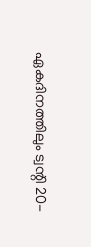ഏകദിനത്തിലും ട്വന്റി 20-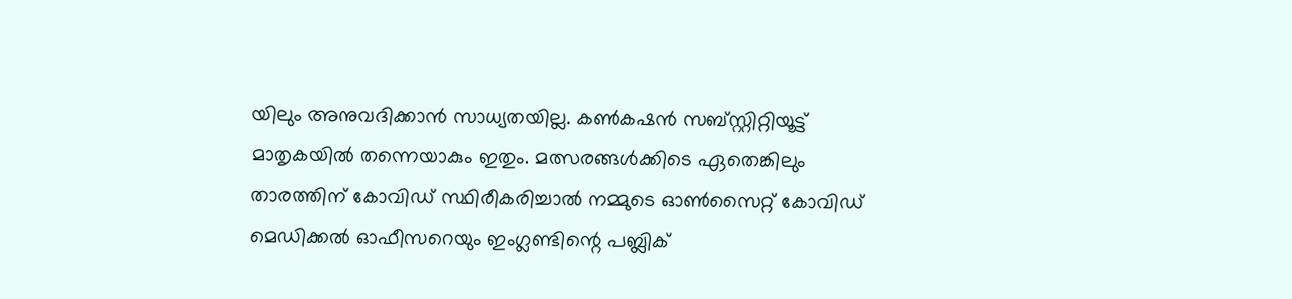യിലും അനുവദിക്കാന്‍ സാധ്യതയില്ല. കണ്‍കഷന്‍ സബ്സ്റ്റിറ്റിയൂട്ട് മാതൃകയില്‍ തന്നെയാകും ഇതും. മത്സരങ്ങള്‍ക്കിടെ ഏതെങ്കിലും താരത്തിന് കോവിഡ് സ്ഥിരീകരിച്ചാല്‍ നമ്മുടെ ഓണ്‍സൈറ്റ് കോവിഡ് മെഡിക്കല്‍ ഓഫീസറെയും ഇംഗ്ലണ്ടിന്റെ പബ്ലിക്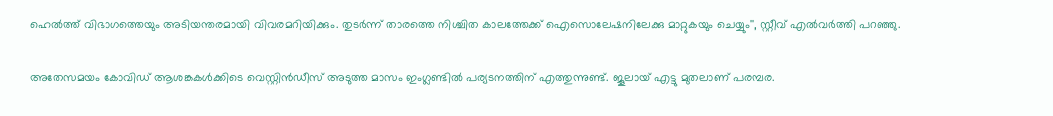ഹെല്‍ത്ത് വിഭാഗത്തെയും അടിയന്തരമായി വിവരമറിയിക്കും. തുടര്‍ന്ന് താരത്തെ നിശ്ചിത കാലത്തേക്ക് ഐസൊലേഷനിലേക്കു മാറ്റുകയും ചെയ്യും'', സ്റ്റീവ് എല്‍വര്‍ത്തി പറഞ്ഞു.

അതേസമയം കോവിഡ് ആശങ്കകള്‍ക്കിടെ വെസ്റ്റിന്‍ഡീസ് അടുത്ത മാസം ഇംഗ്ലണ്ടില്‍ പര്യടനത്തിന് എത്തുന്നുണ്ട്. ജൂലായ് എട്ടു മുതലാണ് പരമ്പര.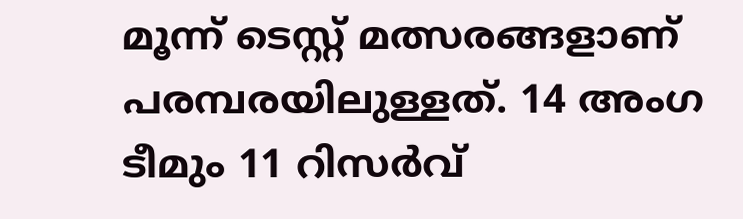മൂന്ന് ടെസ്റ്റ് മത്സരങ്ങളാണ് പരമ്പരയിലുള്ളത്. 14 അംഗ ടീമും 11 റിസര്‍വ്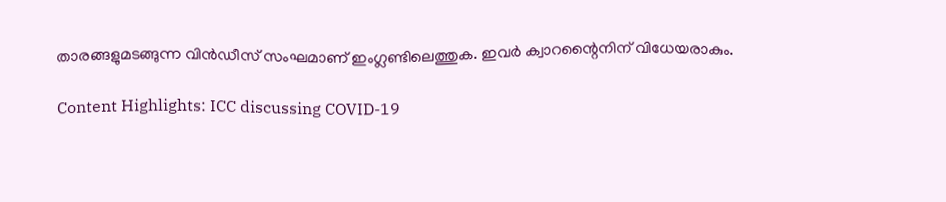താരങ്ങളുമടങ്ങുന്ന വിന്‍ഡീസ് സംഘമാണ് ഇംഗ്ലണ്ടിലെത്തുക. ഇവര്‍ ക്വാറന്റൈനിന് വിധേയരാകും.

Content Highlights: ICC discussing COVID-19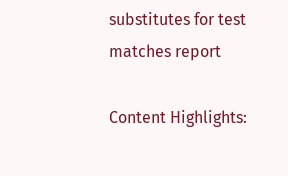substitutes for test matches report

Content Highlights: